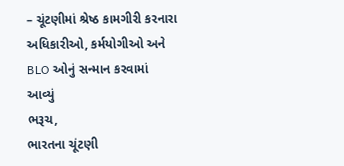– ચૂંટણીમાં શ્રેષ્ઠ કામગીરી કરનારા અધિકારીઓ, કર્મયોગીઓ અને BLO ઓનું સન્માન કરવામાં આવ્યું
ભરૂચ,
ભારતના ચૂંટણી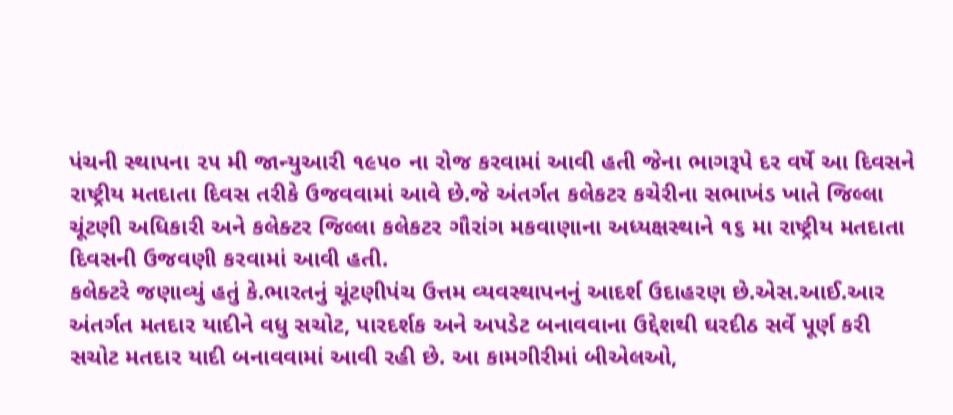પંચની સ્થાપના ૨૫ મી જાન્યુઆરી ૧૯૫૦ ના રોજ કરવામાં આવી હતી જેના ભાગરૂપે દર વર્ષે આ દિવસને રાષ્ટ્રીય મતદાતા દિવસ તરીકે ઉજવવામાં આવે છે.જે અંતર્ગત કલેકટર કચેરીના સભાખંડ ખાતે જિલ્લા ચૂંટણી અધિકારી અને કલેક્ટર જિલ્લા કલેકટર ગૌરાંગ મકવાણાના અધ્યક્ષસ્થાને ૧૬ મા રાષ્ટ્રીય મતદાતા દિવસની ઉજવણી કરવામાં આવી હતી.
કલેક્ટરે જણાવ્યું હતું કે.ભારતનું ચૂંટણીપંચ ઉત્તમ વ્યવસ્થાપનનું આદર્શ ઉદાહરણ છે.એસ.આઈ.આર અંતર્ગત મતદાર યાદીને વધુ સચોટ, પારદર્શક અને અપડેટ બનાવવાના ઉદ્દેશથી ઘરદીઠ સર્વે પૂર્ણ કરી સચોટ મતદાર યાદી બનાવવામાં આવી રહી છે. આ કામગીરીમાં બીએલઓ,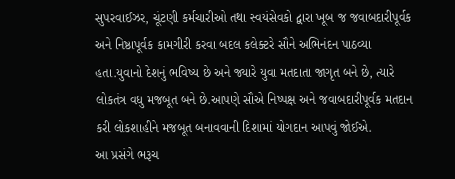સુપરવાઈઝર, ચૂંટણી કર્મચારીઓ તથા સ્વયંસેવકો દ્વારા ખૂબ જ જવાબદારીપૂર્વક અને નિષ્ઠાપૂર્વક કામગીરી કરવા બદલ કલેક્ટરે સૌને અભિનંદન પાઠવ્યા હતા.યુવાનો દેશનું ભવિષ્ય છે અને જ્યારે યુવા મતદાતા જાગૃત બને છે, ત્યારે લોકતંત્ર વધુ મજબૂત બને છે.આપણે સૌએ નિષ્પક્ષ અને જવાબદારીપૂર્વક મતદાન કરી લોકશાહીને મજબૂત બનાવવાની દિશામાં યોગદાન આપવું જોઈએ.
આ પ્રસંગે ભરૂચ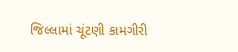જિલ્લામાં ચૂંટણી કામગીરી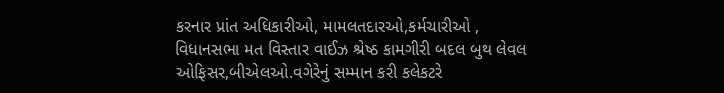કરનાર પ્રાંત અધિકારીઓ, મામલતદારઓ,કર્મચારીઓ , વિધાનસભા મત વિસ્તાર વાઈઝ શ્રેષ્ઠ કામગીરી બદલ બુથ લેવલ ઓફિસર,બીએલઓ.વગેરેનું સમ્માન કરી કલેકટરે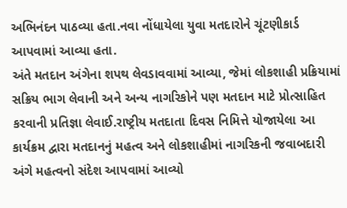અભિનંદન પાઠવ્યા હતા.નવા નોંધાયેલા યુવા મતદારોને ચૂંટણીકાર્ડ આપવામાં આવ્યા હતા.
અંતે મતદાન અંગેના શપથ લેવડાવવામાં આવ્યા, જેમાં લોકશાહી પ્રક્રિયામાં સક્રિય ભાગ લેવાની અને અન્ય નાગરિકોને પણ મતદાન માટે પ્રોત્સાહિત કરવાની પ્રતિજ્ઞા લેવાઈ.રાષ્ટ્રીય મતદાતા દિવસ નિમિત્તે યોજાયેલા આ કાર્યક્રમ દ્વારા મતદાનનું મહત્વ અને લોકશાહીમાં નાગરિકની જવાબદારી અંગે મહત્વનો સંદેશ આપવામાં આવ્યો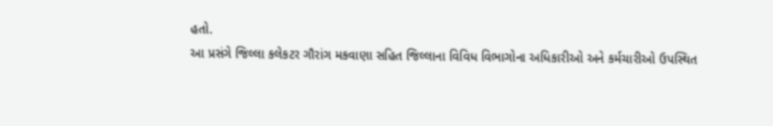હતો.
આ પ્રસંગે જિલ્લા કલેકટર ગૌરાંગ મકવાણા સહિત જિલ્લાના વિવિધ વિભાગોના અધિકારીઓ અને કર્મચારીઓ ઉપસ્થિત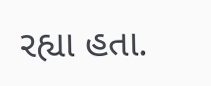રહ્યા હતા.